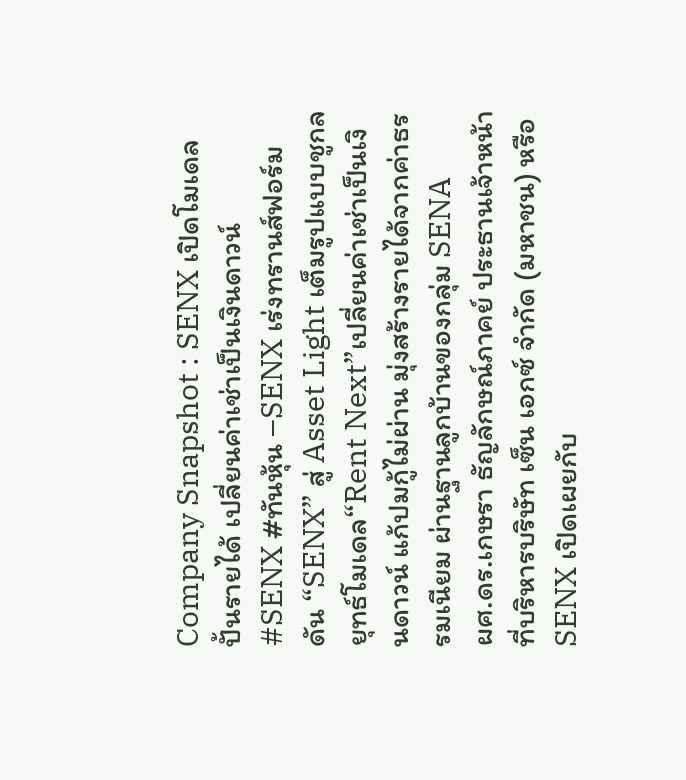Company Snapshot : SENX เปิดโมเดลปั้นรายได้ เปลี่ยนค่าเช่าเป็นเงินดาวน์
#SENX #ทันหุ้น –SENX เร่งทรานส์ฟอร์ม ดัน “SENX” สู่ Asset Light เต็มรูปแบบชูกลยุทธ์โมเดล“Rent Next”เปลี่ยนค่าเช่าเป็นเงินดาวน์ แก้ปมกู้ไม่ผ่าน มุ่งสร้างรายได้จากค่าธรรมเนียม ผ่านฐานลูกบ้านของกลุ่ม SENA
ผศ.ดร.เกษรา ธัญลักษณ์ภาคย์ ประธานเจ้าหน้าที่บริหารบริษัท เซ็น เอกซ์ จำกัด (มหาชน) หรือ SENX เปิดเผยกับ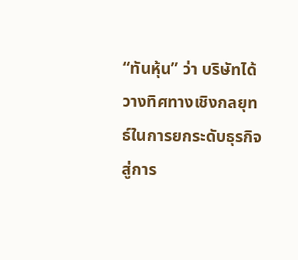“ทันหุ้น” ว่า บริษัทได้วางทิศทางเชิงกลยุทธ์ในการยกระดับธุรกิจสู่การ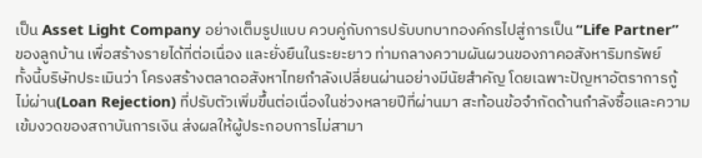เป็น Asset Light Company อย่างเต็มรูปแบบ ควบคู่กับการปรับบทบาทองค์กรไปสู่การเป็น “Life Partner” ของลูกบ้าน เพื่อสร้างรายได้ที่ต่อเนื่อง และยั่งยืนในระยะยาว ท่ามกลางความผันผวนของภาคอสังหาริมทรัพย์
ทั้งนี้บริษัทประเมินว่า โครงสร้างตลาดอสังหาไทยกำลังเปลี่ยนผ่านอย่างมีนัยสำคัญ โดยเฉพาะปัญหาอัตราการกู้ไม่ผ่าน(Loan Rejection) ที่ปรับตัวเพิ่มขึ้นต่อเนื่องในช่วงหลายปีที่ผ่านมา สะท้อนข้อจำกัดด้านกำลังซื้อและความเข้มงวดของสถาบันการเงิน ส่งผลให้ผู้ประกอบการไม่สามา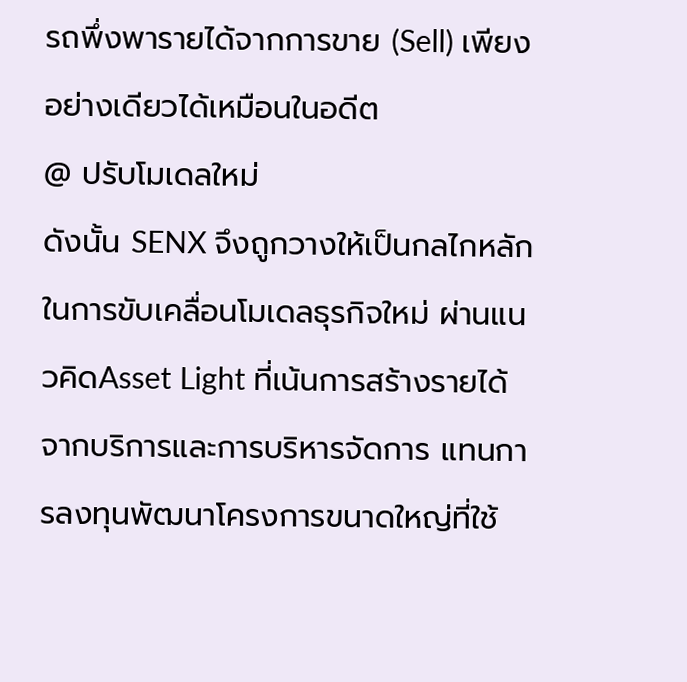รถพึ่งพารายได้จากการขาย (Sell) เพียงอย่างเดียวได้เหมือนในอดีต
@ ปรับโมเดลใหม่
ดังนั้น SENX จึงถูกวางให้เป็นกลไกหลักในการขับเคลื่อนโมเดลธุรกิจใหม่ ผ่านแนวคิดAsset Light ที่เน้นการสร้างรายได้จากบริการและการบริหารจัดการ แทนการลงทุนพัฒนาโครงการขนาดใหญ่ที่ใช้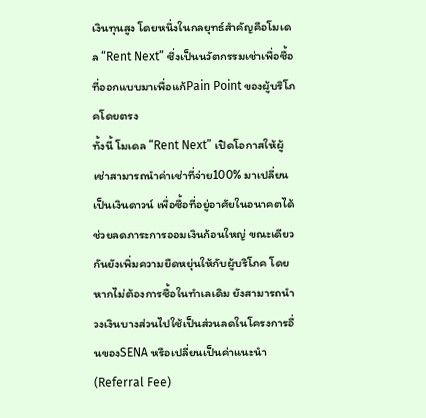เงินทุนสูง โดยหนึ่งในกลยุทธ์สำคัญคือโมเดล “Rent Next” ซึ่งเป็นนวัตกรรมเช่าเพื่อซื้อ ที่ออกแบบมาเพื่อแก้Pain Point ของผู้บริโภคโดยตรง
ทั้งนี้ โมเดล “Rent Next” เปิดโอกาสให้ผู้เช่าสามารถนำค่าเช่าที่จ่าย100% มาเปลี่ยนเป็นเงินดาวน์ เพื่อซื้อที่อยู่อาศัยในอนาคตได้ ช่วยลดภาระการออมเงินก้อนใหญ่ ขณะเดียวกันยังเพิ่มความยืดหยุ่นให้กับผู้บริโภค โดยหากไม่ต้องการซื้อในทำเลเดิม ยังสามารถนำวงเงินบางส่วนไปใช้เป็นส่วนลดในโครงการอื่นของSENA หรือเปลี่ยนเป็นค่าแนะนำ(Referral Fee)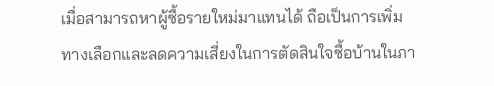เมื่อสามารถหาผู้ซื้อรายใหม่มาแทนได้ ถือเป็นการเพิ่มทางเลือกและลดความเสี่ยงในการตัดสินใจซื้อบ้านในภา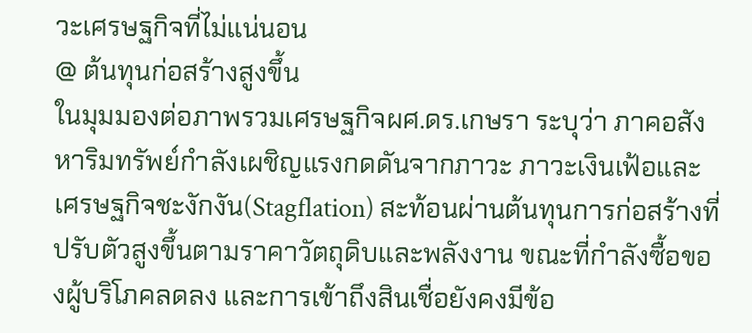วะเศรษฐกิจที่ไม่แน่นอน
@ ต้นทุนก่อสร้างสูงขึ้น
ในมุมมองต่อภาพรวมเศรษฐกิจผศ.ดร.เกษรา ระบุว่า ภาคอสังหาริมทรัพย์กำลังเผชิญแรงกดดันจากภาวะ ภาวะเงินเฟ้อและเศรษฐกิจชะงักงัน(Stagflation) สะท้อนผ่านต้นทุนการก่อสร้างที่ปรับตัวสูงขึ้นตามราคาวัตถุดิบและพลังงาน ขณะที่กำลังซื้อของผู้บริโภคลดลง และการเข้าถึงสินเชื่อยังคงมีข้อ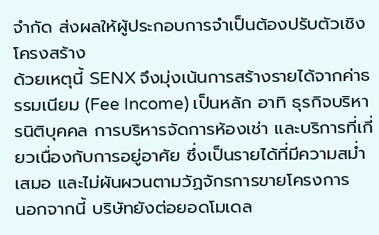จำกัด ส่งผลให้ผู้ประกอบการจำเป็นต้องปรับตัวเชิงโครงสร้าง
ด้วยเหตุนี้ SENX จึงมุ่งเน้นการสร้างรายได้จากค่าธรรมเนียม (Fee Income) เป็นหลัก อาทิ ธุรกิจบริหารนิติบุคคล การบริหารจัดการห้องเช่า และบริการที่เกี่ยวเนื่องกับการอยู่อาศัย ซึ่งเป็นรายได้ที่มีความสม่ำเสมอ และไม่ผันผวนตามวัฏจักรการขายโครงการ
นอกจากนี้ บริษัทยังต่อยอดโมเดล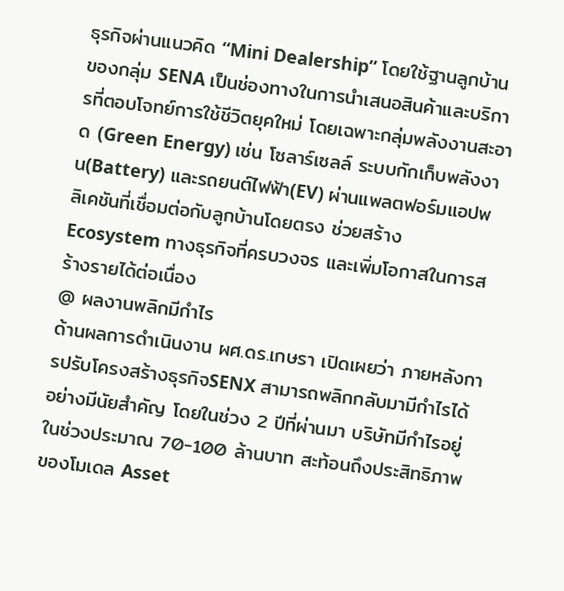ธุรกิจผ่านแนวคิด “Mini Dealership” โดยใช้ฐานลูกบ้านของกลุ่ม SENA เป็นช่องทางในการนำเสนอสินค้าและบริการที่ตอบโจทย์การใช้ชีวิตยุคใหม่ โดยเฉพาะกลุ่มพลังงานสะอาด (Green Energy) เช่น โซลาร์เซลล์ ระบบกักเก็บพลังงาน(Battery) และรถยนต์ไฟฟ้า(EV) ผ่านแพลตฟอร์มแอปพลิเคชันที่เชื่อมต่อกับลูกบ้านโดยตรง ช่วยสร้าง Ecosystem ทางธุรกิจที่ครบวงจร และเพิ่มโอกาสในการสร้างรายได้ต่อเนื่อง
@ ผลงานพลิกมีกำไร
ด้านผลการดำเนินงาน ผศ.ดร.เกษรา เปิดเผยว่า ภายหลังการปรับโครงสร้างธุรกิจSENX สามารถพลิกกลับมามีกำไรได้อย่างมีนัยสำคัญ โดยในช่วง 2 ปีที่ผ่านมา บริษัทมีกำไรอยู่ในช่วงประมาณ 70-100 ล้านบาท สะท้อนถึงประสิทธิภาพของโมเดล Asset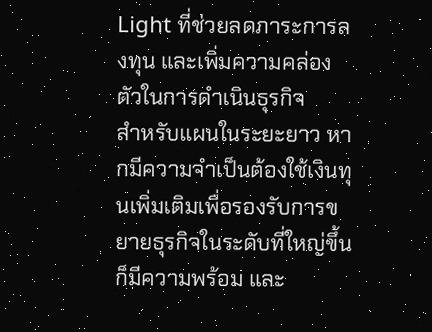Light ที่ช่วยลดภาระการลงทุน และเพิ่มความคล่องตัวในการดำเนินธุรกิจ
สำหรับแผนในระยะยาว หากมีความจำเป็นต้องใช้เงินทุนเพิ่มเติมเพื่อรองรับการขยายธุรกิจในระดับที่ใหญ่ขึ้น ก็มีความพร้อม และ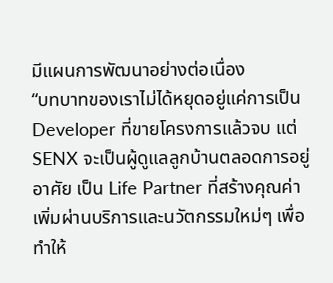มีแผนการพัฒนาอย่างต่อเนื่อง
“บทบาทของเราไม่ได้หยุดอยู่แค่การเป็น Developer ที่ขายโครงการแล้วจบ แต่ SENX จะเป็นผู้ดูแลลูกบ้านตลอดการอยู่อาศัย เป็น Life Partner ที่สร้างคุณค่าเพิ่มผ่านบริการและนวัตกรรมใหม่ๆ เพื่อทำให้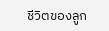ชีวิตของลูก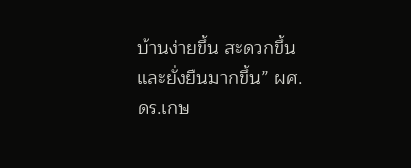บ้านง่ายขึ้น สะดวกขึ้น และยั่งยืนมากขึ้น” ผศ.ดร.เกษ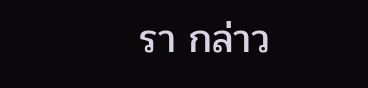รา กล่าว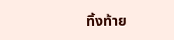ทิ้งท้าย